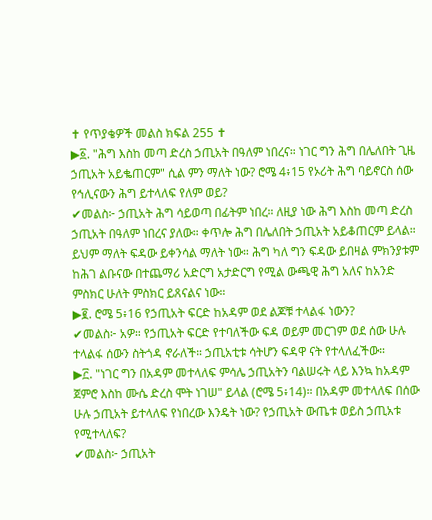✝ የጥያቄዎች መልስ ክፍል 255 ✝
▶፩. "ሕግ እስከ መጣ ድረስ ኃጢአት በዓለም ነበረና። ነገር ግን ሕግ በሌለበት ጊዜ ኃጢአት አይቈጠርም" ሲል ምን ማለት ነው? ሮሜ 4፥15 የኦሪት ሕግ ባይኖርስ ሰው የኅሊናውን ሕግ ይተላለፍ የለም ወይ?
✔መልስ፦ ኃጢአት ሕግ ሳይወጣ በፊትም ነበረ። ለዚያ ነው ሕግ እስከ መጣ ድረስ ኃጢአት በዓለም ነበረና ያለው። ቀጥሎ ሕግ በሌለበት ኃጢአት አይቆጠርም ይላል። ይህም ማለት ፍዳው ይቀንሳል ማለት ነው። ሕግ ካለ ግን ፍዳው ይበዛል ምክንያቱም ከሕገ ልቡናው በተጨማሪ አድርግ አታድርግ የሚል ውጫዊ ሕግ አለና ከአንድ ምስክር ሁለት ምስክር ይጸናልና ነው።
▶፪. ሮሜ 5፥16 የኃጢአት ፍርድ ከአዳም ወደ ልጆቹ ተላልፋ ነውን?
✔መልስ፦ አዎ። የኃጢአት ፍርድ የተባለችው ፍዳ ወይም መርገም ወደ ሰው ሁሉ ተላልፋ ሰውን ስትጎዳ ኖራለች። ኃጢአቲቱ ሳትሆን ፍዳዋ ናት የተላለፈችው።
▶፫. "ነገር ግን በአዳም መተላለፍ ምሳሌ ኃጢአትን ባልሠሩት ላይ እንኳ ከአዳም ጀምሮ እስከ ሙሴ ድረስ ሞት ነገሠ" ይላል (ሮሜ 5፥14)። በአዳም መተላለፍ በሰው ሁሉ ኃጢአት ይተላለፍ የነበረው እንዴት ነው? የኃጢአት ውጤቱ ወይስ ኃጢአቱ የሚተላለፍ?
✔መልስ፦ ኃጢአት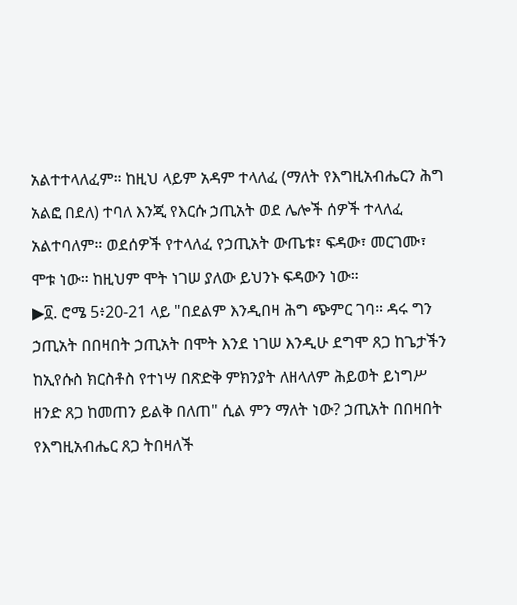አልተተላለፈም። ከዚህ ላይም አዳም ተላለፈ (ማለት የእግዚአብሔርን ሕግ አልፎ በደለ) ተባለ እንጂ የእርሱ ኃጢአት ወደ ሌሎች ሰዎች ተላለፈ አልተባለም። ወደሰዎች የተላለፈ የኃጢአት ውጤቱ፣ ፍዳው፣ መርገሙ፣ ሞቱ ነው። ከዚህም ሞት ነገሠ ያለው ይህንኑ ፍዳውን ነው።
▶፬. ሮሜ 5፥20-21 ላይ "በደልም እንዲበዛ ሕግ ጭምር ገባ። ዳሩ ግን ኃጢአት በበዛበት ኃጢአት በሞት እንደ ነገሠ እንዲሁ ደግሞ ጸጋ ከጌታችን ከኢየሱስ ክርስቶስ የተነሣ በጽድቅ ምክንያት ለዘላለም ሕይወት ይነግሥ ዘንድ ጸጋ ከመጠን ይልቅ በለጠ" ሲል ምን ማለት ነው? ኃጢአት በበዛበት የእግዚአብሔር ጸጋ ትበዛለች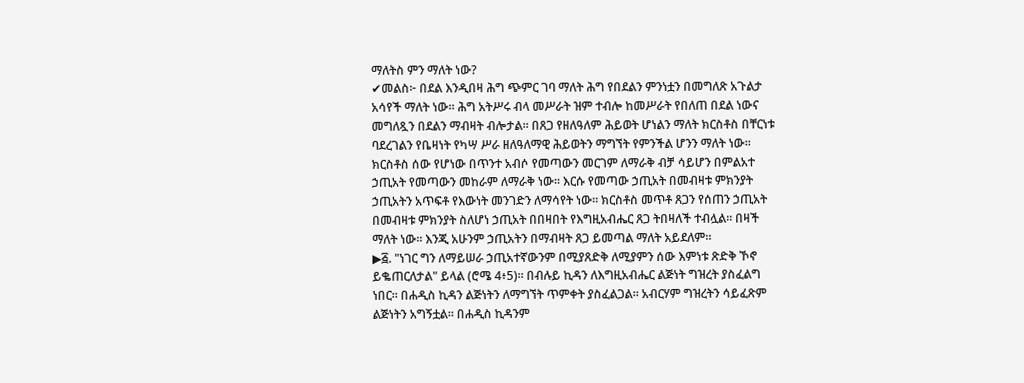ማለትስ ምን ማለት ነው?
✔መልስ፦ በደል እንዲበዛ ሕግ ጭምር ገባ ማለት ሕግ የበደልን ምንነቷን በመግለጽ አጉልታ አሳየች ማለት ነው። ሕግ አትሥሩ ብላ መሥራት ዝም ተብሎ ከመሥራት የበለጠ በደል ነውና መግለጿን በደልን ማብዛት ብሎታል። በጸጋ የዘለዓለም ሕይወት ሆነልን ማለት ክርስቶስ በቸርነቱ ባደረገልን የቤዛነት የካሣ ሥራ ዘለዓለማዊ ሕይወትን ማግኘት የምንችል ሆንን ማለት ነው። ክርስቶስ ሰው የሆነው በጥንተ አብሶ የመጣውን መርገም ለማራቅ ብቻ ሳይሆን በምልአተ ኃጢአት የመጣውን መከራም ለማራቅ ነው። እርሱ የመጣው ኃጢአት በመብዛቱ ምክንያት ኃጢአትን አጥፍቶ የእውነት መንገድን ለማሳየት ነው። ክርስቶስ መጥቶ ጸጋን የሰጠን ኃጢአት በመብዛቱ ምክንያት ስለሆነ ኃጢአት በበዛበት የእግዚአብሔር ጸጋ ትበዛለች ተብሏል። በዛች ማለት ነው። እንጂ አሁንም ኃጢአትን በማብዛት ጸጋ ይመጣል ማለት አይደለም።
▶፭. "ነገር ግን ለማይሠራ ኃጢአተኛውንም በሚያጸድቅ ለሚያምን ሰው እምነቱ ጽድቅ ኾኖ ይቈጠርለታል" ይላል (ሮሜ 4፥5)። በብሉይ ኪዳን ለእግዚአብሔር ልጅነት ግዝረት ያስፈልግ ነበር። በሐዲስ ኪዳን ልጅነትን ለማግኘት ጥምቀት ያስፈልጋል። አብርሃም ግዝረትን ሳይፈጽም ልጅነትን አግኝቷል። በሐዲስ ኪዳንም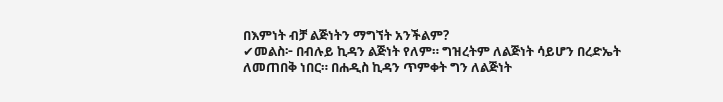በእምነት ብቻ ልጅነትን ማግኘት አንችልም?
✔መልስ፦ በብሉይ ኪዳን ልጅነት የለም። ግዝረትም ለልጅነት ሳይሆን በረድኤት ለመጠበቅ ነበር። በሐዲስ ኪዳን ጥምቀት ግን ለልጅነት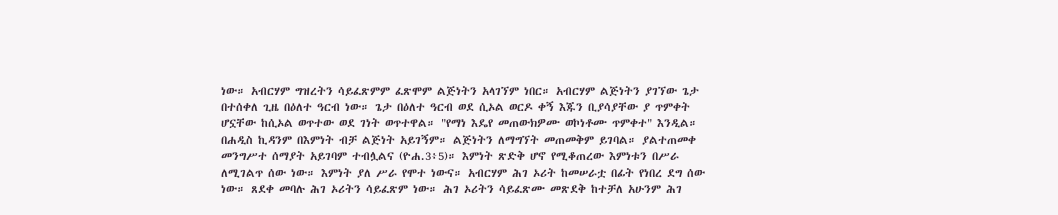ነው። አብርሃም ግዝረትን ሳይፈጽምም ፈጽሞም ልጅነትን አላገኘም ነበር። አብርሃም ልጅነትን ያገኘው ጌታ በተሰቀለ ጊዜ በዕለተ ዓርብ ነው። ጌታ በዕለተ ዓርብ ወደ ሲኦል ወርዶ ቀኝ እጁን ቢያሳያቸው ያ ጥምቀት ሆኗቸው ከሲኦል ወጥተው ወደ ገነት ወጥተዋል። "የማነ እዴየ መጠውክዎሙ ወኮነቶሙ ጥምቀተ" እንዲል። በሐዲስ ኪዳንም በእምነት ብቻ ልጅነት አይገኝም። ልጅነትን ለማግኘት መጠመቅም ይገባል። ያልተጠመቀ መንግሥተ ሰማያት አይገባም ተብሏልና (ዮሐ.3፥5)። እምነት ጽድቅ ሆኖ የሚቆጠረው እምነቱን በሥራ ለሚገልጥ ሰው ነው። እምነት ያለ ሥራ የሞተ ነውና። አብርሃም ሕገ ኦሪት ከመሠራቷ በፊት የነበረ ደግ ሰው ነው። ጸደቀ መባሉ ሕገ ኦሪትን ሳይፈጽም ነው። ሕገ ኦሪትን ሳይፈጽሙ መጽደቅ ከተቻለ አሁንም ሕገ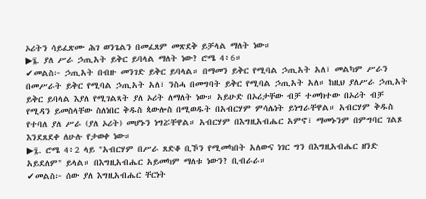ኦሪትን ሳይፈጽሙ ሕገ ወንጌልን በመፈጸም መጽደቅ ይቻላል ማለት ነው።
▶፮. ያለ ሥራ ኃጢአት ይቅር ይባላል ማለት ነው? ሮሜ 4፥6።
✔መልስ፦ ኃጢአት በብዙ መንገድ ይቅር ይባላል። በማመን ይቅር የሚባል ኃጢአት አለ፣ መልካም ሥራን በመሥራት ይቅር የሚባል ኃጢአት አለ፣ ንስሓ በመግባት ይቅር የሚባል ኃጢአት አለ። ከዚህ ያለሥራ ኃጢአት ይቅር ይባላል እያለ የሚገልጻት ያለ ኦሪት ለማለት ነው። አይሁድ በኦሪታቸው ብቻ ተመክተው በኦሪት ብቻ የሚዳን ይመስላቸው ስለነበር ቅዱስ ጳውሎስ በሚወዱት በአብርሃም ምሳሌነት ይነግራቸዋል። አብርሃም ቅዱስ የተባለ ያለ ሥራ (ያለ ኦሪት) መሆኑን ነግሯቸዋል። አብርሃም በእግዚአብሔር አምኖ፣ ማመኑንም በምግባር ገልጾ እንደጸደቀ ለሁሉ የታወቀ ነው።
▶፯. ሮሜ 4፥2 ላይ "አብርሃም በሥራ ጸድቆ ቢኾን የሚመካበት አለውና ነገር ግን በእግዚአብሔር ዘንድ አይደለም" ይላል። በእግዚአብሔር አይመካም ማለቱ ነውን? ቢብራራ።
✔መልስ፦ ሰው ያለ እግዚአብሔር ቸርነት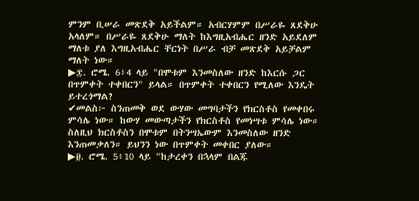ምንም ቢሠራ መጽደቅ አይችልም። አብርሃምም በሥራዬ ጸደቅሁ አላለም። በሥራዬ ጸደቅሁ ማለት ከእግዚአብሔር ዘንድ አይደለም ማለቱ ያለ እግዚአብሔር ቸርነት በሥራ ብቻ መጽደቅ አይቻልም ማለት ነው።
▶፰. ሮሜ. 6፥4 ላይ "በሞቱም እንመስለው ዘንድ ከእርሱ ጋር በጥምቀት ተቀበርን" ይላል። በጥምቀት ተቀበርን የሚለው እንዴት ይተረጎማል?
✔መልስ፦ ስንጠመቅ ወደ ውሃው መግባታችን የክርስቶስ የመቀበሩ ምሳሌ ነው። ከውሃ መውጣታችን የክርስቶስ የመነሣቱ ምሳሌ ነው። ስለዚህ ክርስቶስን በሞቱም በትንሣኤውም እንመስለው ዘንድ እንጠመቃለን። ይህንን ነው በጥምቀት መቀበር ያለው።
▶፱. ሮሜ. 5፥10 ላይ "ከታረቀን በኋላም በልጁ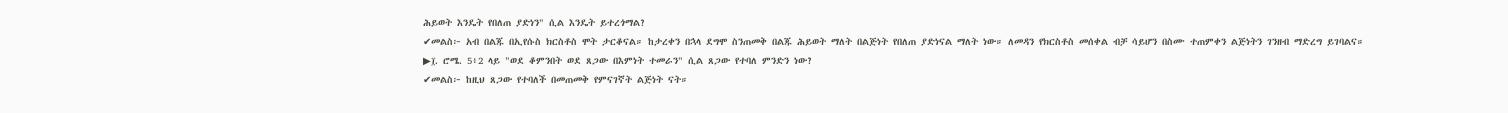ሕይወት እንዴት የበለጠ ያድነን" ሲል እንዴት ይተረጎማል?
✔መልስ፦ አብ በልጁ በኢየሱስ ክርስቶስ ሞት ታርቆናል። ከታረቀን በኋላ ደግሞ ስንጠመቅ በልጁ ሕይወት ማለት በልጅነት የበለጠ ያድነናል ማለት ነው። ለመዳን የክርስቶስ መሰቀል ብቻ ሳይሆን በስሙ ተጠምቀን ልጅነትን ገንዘብ ማድረግ ይገባልና።
▶፲. ሮሜ. 5፥2 ላይ "ወደ ቆምንበት ወደ ጸጋው በእምነት ተመራን" ሲል ጸጋው የተባለ ምንድን ነው?
✔መልስ፦ ከዚህ ጸጋው የተባለች በመጠመቅ የምናገኛት ልጅነት ናት።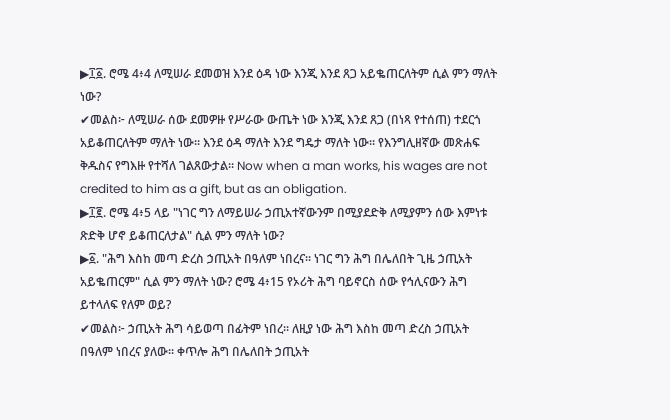▶፲፩. ሮሜ 4፥4 ለሚሠራ ደመወዝ እንደ ዕዳ ነው እንጂ እንደ ጸጋ አይቈጠርለትም ሲል ምን ማለት ነው?
✔መልስ፦ ለሚሠራ ሰው ደመዎዙ የሥራው ውጤት ነው እንጂ እንደ ጸጋ (በነጻ የተሰጠ) ተደርጎ አይቆጠርለትም ማለት ነው። እንደ ዕዳ ማለት እንደ ግዴታ ማለት ነው። የእንግሊዘኛው መጽሐፍ ቅዱስና የግእዙ የተሻለ ገልጸውታል። Now when a man works, his wages are not credited to him as a gift, but as an obligation.
▶፲፪. ሮሜ 4፥5 ላይ "ነገር ግን ለማይሠራ ኃጢአተኛውንም በሚያደድቅ ለሚያምን ሰው እምነቱ ጽድቅ ሆኖ ይቆጠርለታል" ሲል ምን ማለት ነው?
▶፩. "ሕግ እስከ መጣ ድረስ ኃጢአት በዓለም ነበረና። ነገር ግን ሕግ በሌለበት ጊዜ ኃጢአት አይቈጠርም" ሲል ምን ማለት ነው? ሮሜ 4፥15 የኦሪት ሕግ ባይኖርስ ሰው የኅሊናውን ሕግ ይተላለፍ የለም ወይ?
✔መልስ፦ ኃጢአት ሕግ ሳይወጣ በፊትም ነበረ። ለዚያ ነው ሕግ እስከ መጣ ድረስ ኃጢአት በዓለም ነበረና ያለው። ቀጥሎ ሕግ በሌለበት ኃጢአት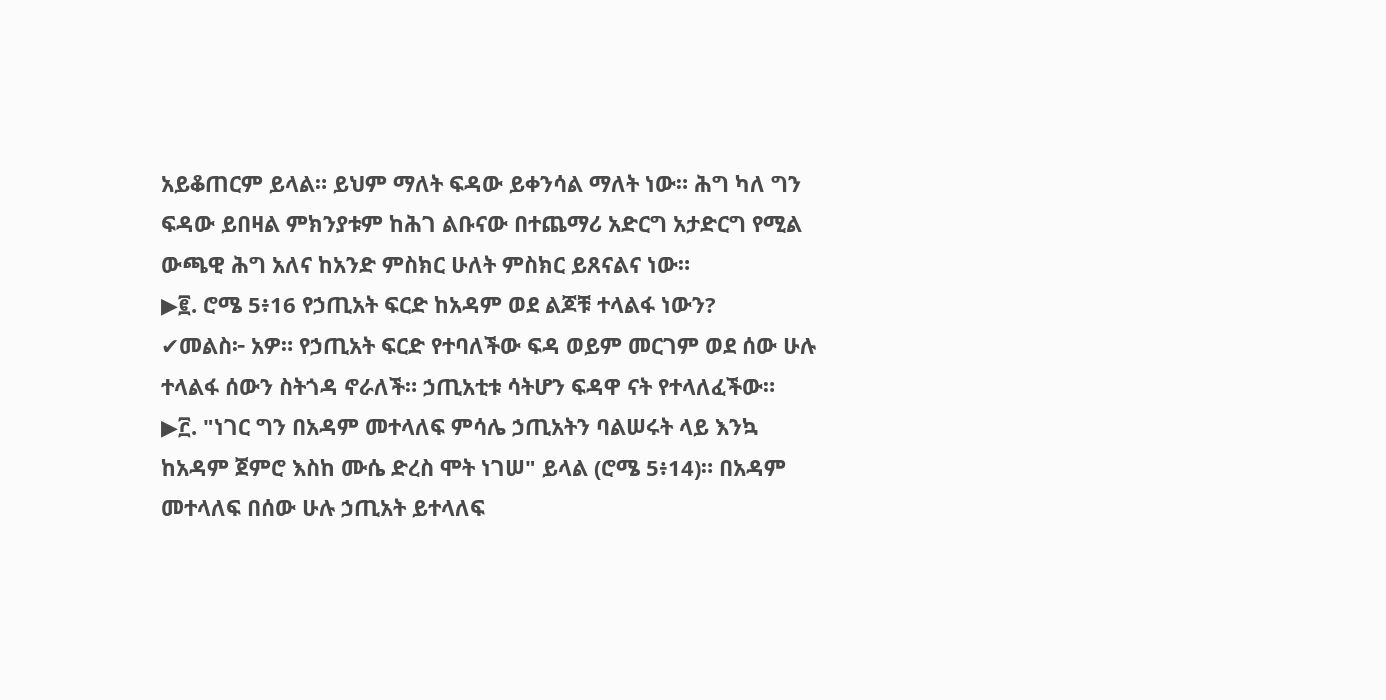አይቆጠርም ይላል። ይህም ማለት ፍዳው ይቀንሳል ማለት ነው። ሕግ ካለ ግን ፍዳው ይበዛል ምክንያቱም ከሕገ ልቡናው በተጨማሪ አድርግ አታድርግ የሚል ውጫዊ ሕግ አለና ከአንድ ምስክር ሁለት ምስክር ይጸናልና ነው።
▶፪. ሮሜ 5፥16 የኃጢአት ፍርድ ከአዳም ወደ ልጆቹ ተላልፋ ነውን?
✔መልስ፦ አዎ። የኃጢአት ፍርድ የተባለችው ፍዳ ወይም መርገም ወደ ሰው ሁሉ ተላልፋ ሰውን ስትጎዳ ኖራለች። ኃጢአቲቱ ሳትሆን ፍዳዋ ናት የተላለፈችው።
▶፫. "ነገር ግን በአዳም መተላለፍ ምሳሌ ኃጢአትን ባልሠሩት ላይ እንኳ ከአዳም ጀምሮ እስከ ሙሴ ድረስ ሞት ነገሠ" ይላል (ሮሜ 5፥14)። በአዳም መተላለፍ በሰው ሁሉ ኃጢአት ይተላለፍ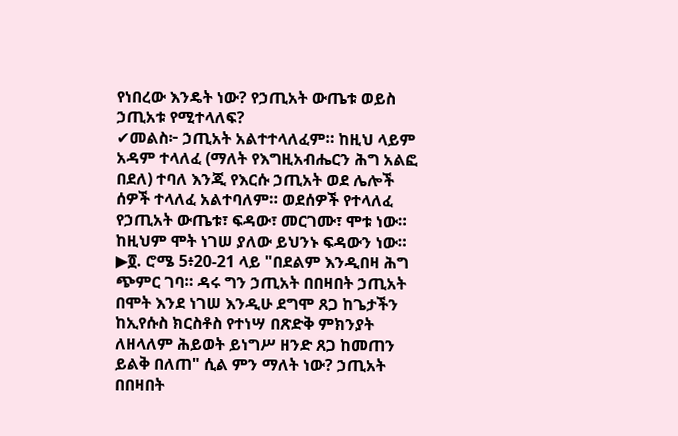የነበረው እንዴት ነው? የኃጢአት ውጤቱ ወይስ ኃጢአቱ የሚተላለፍ?
✔መልስ፦ ኃጢአት አልተተላለፈም። ከዚህ ላይም አዳም ተላለፈ (ማለት የእግዚአብሔርን ሕግ አልፎ በደለ) ተባለ እንጂ የእርሱ ኃጢአት ወደ ሌሎች ሰዎች ተላለፈ አልተባለም። ወደሰዎች የተላለፈ የኃጢአት ውጤቱ፣ ፍዳው፣ መርገሙ፣ ሞቱ ነው። ከዚህም ሞት ነገሠ ያለው ይህንኑ ፍዳውን ነው።
▶፬. ሮሜ 5፥20-21 ላይ "በደልም እንዲበዛ ሕግ ጭምር ገባ። ዳሩ ግን ኃጢአት በበዛበት ኃጢአት በሞት እንደ ነገሠ እንዲሁ ደግሞ ጸጋ ከጌታችን ከኢየሱስ ክርስቶስ የተነሣ በጽድቅ ምክንያት ለዘላለም ሕይወት ይነግሥ ዘንድ ጸጋ ከመጠን ይልቅ በለጠ" ሲል ምን ማለት ነው? ኃጢአት በበዛበት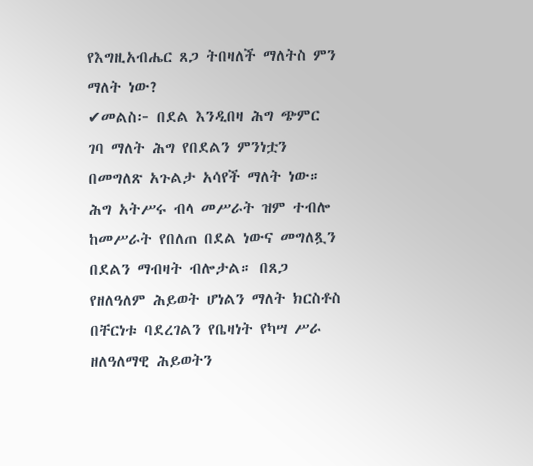የእግዚአብሔር ጸጋ ትበዛለች ማለትስ ምን ማለት ነው?
✔መልስ፦ በደል እንዲበዛ ሕግ ጭምር ገባ ማለት ሕግ የበደልን ምንነቷን በመግለጽ አጉልታ አሳየች ማለት ነው። ሕግ አትሥሩ ብላ መሥራት ዝም ተብሎ ከመሥራት የበለጠ በደል ነውና መግለጿን በደልን ማብዛት ብሎታል። በጸጋ የዘለዓለም ሕይወት ሆነልን ማለት ክርስቶስ በቸርነቱ ባደረገልን የቤዛነት የካሣ ሥራ ዘለዓለማዊ ሕይወትን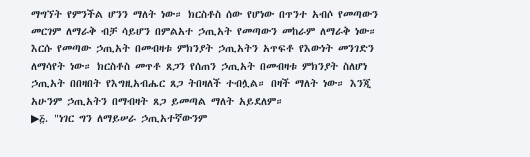ማግኘት የምንችል ሆንን ማለት ነው። ክርስቶስ ሰው የሆነው በጥንተ አብሶ የመጣውን መርገም ለማራቅ ብቻ ሳይሆን በምልአተ ኃጢአት የመጣውን መከራም ለማራቅ ነው። እርሱ የመጣው ኃጢአት በመብዛቱ ምክንያት ኃጢአትን አጥፍቶ የእውነት መንገድን ለማሳየት ነው። ክርስቶስ መጥቶ ጸጋን የሰጠን ኃጢአት በመብዛቱ ምክንያት ስለሆነ ኃጢአት በበዛበት የእግዚአብሔር ጸጋ ትበዛለች ተብሏል። በዛች ማለት ነው። እንጂ አሁንም ኃጢአትን በማብዛት ጸጋ ይመጣል ማለት አይደለም።
▶፭. "ነገር ግን ለማይሠራ ኃጢአተኛውንም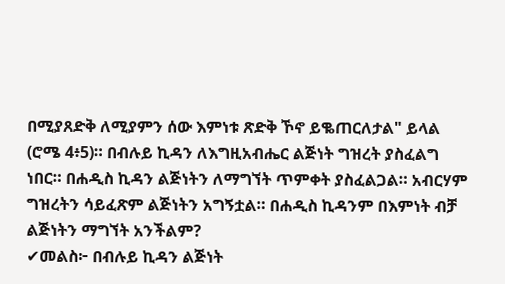በሚያጸድቅ ለሚያምን ሰው እምነቱ ጽድቅ ኾኖ ይቈጠርለታል" ይላል (ሮሜ 4፥5)። በብሉይ ኪዳን ለእግዚአብሔር ልጅነት ግዝረት ያስፈልግ ነበር። በሐዲስ ኪዳን ልጅነትን ለማግኘት ጥምቀት ያስፈልጋል። አብርሃም ግዝረትን ሳይፈጽም ልጅነትን አግኝቷል። በሐዲስ ኪዳንም በእምነት ብቻ ልጅነትን ማግኘት አንችልም?
✔መልስ፦ በብሉይ ኪዳን ልጅነት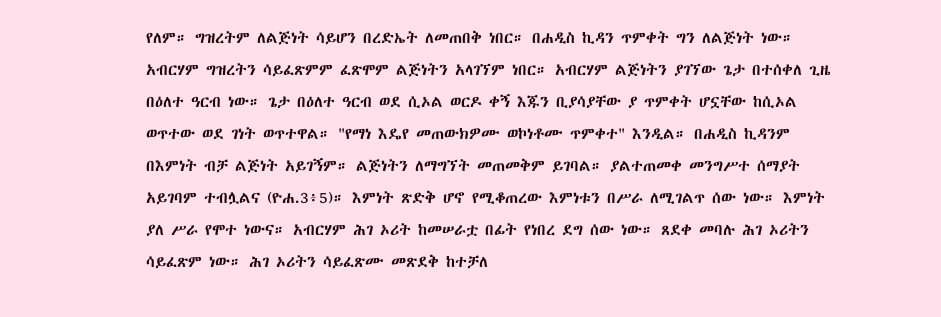የለም። ግዝረትም ለልጅነት ሳይሆን በረድኤት ለመጠበቅ ነበር። በሐዲስ ኪዳን ጥምቀት ግን ለልጅነት ነው። አብርሃም ግዝረትን ሳይፈጽምም ፈጽሞም ልጅነትን አላገኘም ነበር። አብርሃም ልጅነትን ያገኘው ጌታ በተሰቀለ ጊዜ በዕለተ ዓርብ ነው። ጌታ በዕለተ ዓርብ ወደ ሲኦል ወርዶ ቀኝ እጁን ቢያሳያቸው ያ ጥምቀት ሆኗቸው ከሲኦል ወጥተው ወደ ገነት ወጥተዋል። "የማነ እዴየ መጠውክዎሙ ወኮነቶሙ ጥምቀተ" እንዲል። በሐዲስ ኪዳንም በእምነት ብቻ ልጅነት አይገኝም። ልጅነትን ለማግኘት መጠመቅም ይገባል። ያልተጠመቀ መንግሥተ ሰማያት አይገባም ተብሏልና (ዮሐ.3፥5)። እምነት ጽድቅ ሆኖ የሚቆጠረው እምነቱን በሥራ ለሚገልጥ ሰው ነው። እምነት ያለ ሥራ የሞተ ነውና። አብርሃም ሕገ ኦሪት ከመሠራቷ በፊት የነበረ ደግ ሰው ነው። ጸደቀ መባሉ ሕገ ኦሪትን ሳይፈጽም ነው። ሕገ ኦሪትን ሳይፈጽሙ መጽደቅ ከተቻለ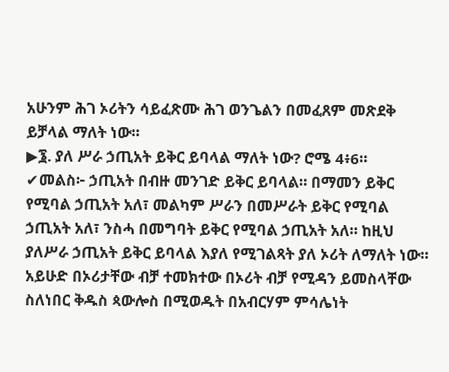አሁንም ሕገ ኦሪትን ሳይፈጽሙ ሕገ ወንጌልን በመፈጸም መጽደቅ ይቻላል ማለት ነው።
▶፮. ያለ ሥራ ኃጢአት ይቅር ይባላል ማለት ነው? ሮሜ 4፥6።
✔መልስ፦ ኃጢአት በብዙ መንገድ ይቅር ይባላል። በማመን ይቅር የሚባል ኃጢአት አለ፣ መልካም ሥራን በመሥራት ይቅር የሚባል ኃጢአት አለ፣ ንስሓ በመግባት ይቅር የሚባል ኃጢአት አለ። ከዚህ ያለሥራ ኃጢአት ይቅር ይባላል እያለ የሚገልጻት ያለ ኦሪት ለማለት ነው። አይሁድ በኦሪታቸው ብቻ ተመክተው በኦሪት ብቻ የሚዳን ይመስላቸው ስለነበር ቅዱስ ጳውሎስ በሚወዱት በአብርሃም ምሳሌነት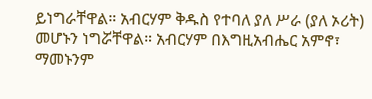ይነግራቸዋል። አብርሃም ቅዱስ የተባለ ያለ ሥራ (ያለ ኦሪት) መሆኑን ነግሯቸዋል። አብርሃም በእግዚአብሔር አምኖ፣ ማመኑንም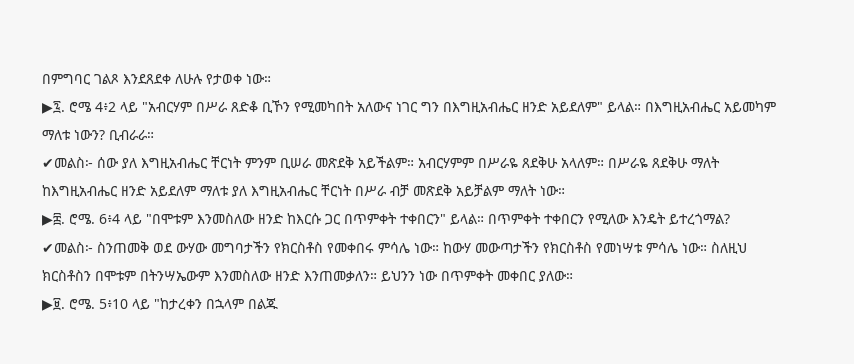በምግባር ገልጾ እንደጸደቀ ለሁሉ የታወቀ ነው።
▶፯. ሮሜ 4፥2 ላይ "አብርሃም በሥራ ጸድቆ ቢኾን የሚመካበት አለውና ነገር ግን በእግዚአብሔር ዘንድ አይደለም" ይላል። በእግዚአብሔር አይመካም ማለቱ ነውን? ቢብራራ።
✔መልስ፦ ሰው ያለ እግዚአብሔር ቸርነት ምንም ቢሠራ መጽደቅ አይችልም። አብርሃምም በሥራዬ ጸደቅሁ አላለም። በሥራዬ ጸደቅሁ ማለት ከእግዚአብሔር ዘንድ አይደለም ማለቱ ያለ እግዚአብሔር ቸርነት በሥራ ብቻ መጽደቅ አይቻልም ማለት ነው።
▶፰. ሮሜ. 6፥4 ላይ "በሞቱም እንመስለው ዘንድ ከእርሱ ጋር በጥምቀት ተቀበርን" ይላል። በጥምቀት ተቀበርን የሚለው እንዴት ይተረጎማል?
✔መልስ፦ ስንጠመቅ ወደ ውሃው መግባታችን የክርስቶስ የመቀበሩ ምሳሌ ነው። ከውሃ መውጣታችን የክርስቶስ የመነሣቱ ምሳሌ ነው። ስለዚህ ክርስቶስን በሞቱም በትንሣኤውም እንመስለው ዘንድ እንጠመቃለን። ይህንን ነው በጥምቀት መቀበር ያለው።
▶፱. ሮሜ. 5፥10 ላይ "ከታረቀን በኋላም በልጁ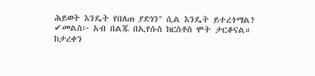ሕይወት እንዴት የበለጠ ያድነን" ሲል እንዴት ይተረጎማል?
✔መልስ፦ አብ በልጁ በኢየሱስ ክርስቶስ ሞት ታርቆናል። ከታረቀን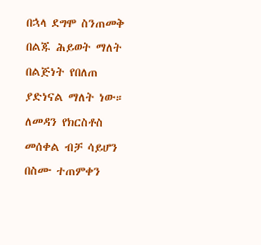በኋላ ደግሞ ስንጠመቅ በልጁ ሕይወት ማለት በልጅነት የበለጠ ያድነናል ማለት ነው። ለመዳን የክርስቶስ መሰቀል ብቻ ሳይሆን በስሙ ተጠምቀን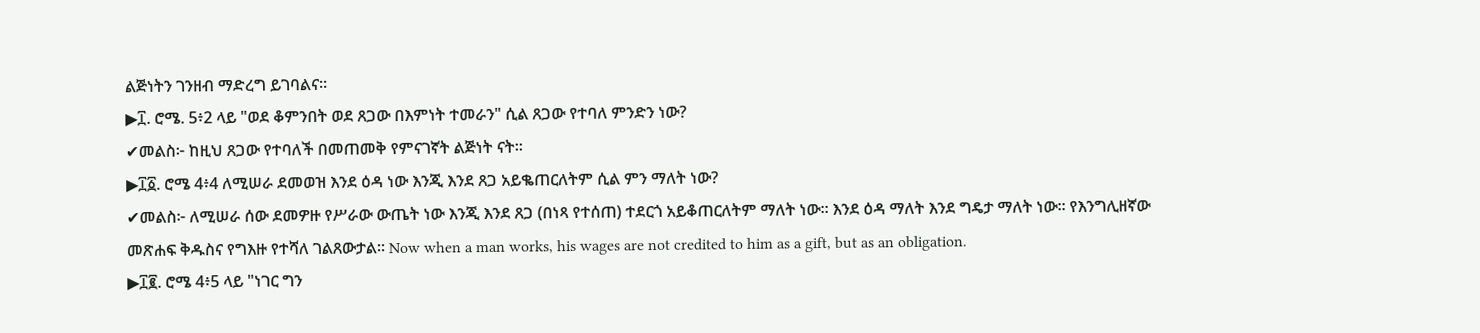ልጅነትን ገንዘብ ማድረግ ይገባልና።
▶፲. ሮሜ. 5፥2 ላይ "ወደ ቆምንበት ወደ ጸጋው በእምነት ተመራን" ሲል ጸጋው የተባለ ምንድን ነው?
✔መልስ፦ ከዚህ ጸጋው የተባለች በመጠመቅ የምናገኛት ልጅነት ናት።
▶፲፩. ሮሜ 4፥4 ለሚሠራ ደመወዝ እንደ ዕዳ ነው እንጂ እንደ ጸጋ አይቈጠርለትም ሲል ምን ማለት ነው?
✔መልስ፦ ለሚሠራ ሰው ደመዎዙ የሥራው ውጤት ነው እንጂ እንደ ጸጋ (በነጻ የተሰጠ) ተደርጎ አይቆጠርለትም ማለት ነው። እንደ ዕዳ ማለት እንደ ግዴታ ማለት ነው። የእንግሊዘኛው መጽሐፍ ቅዱስና የግእዙ የተሻለ ገልጸውታል። Now when a man works, his wages are not credited to him as a gift, but as an obligation.
▶፲፪. ሮሜ 4፥5 ላይ "ነገር ግን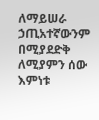ለማይሠራ ኃጢአተኛውንም በሚያደድቅ ለሚያምን ሰው እምነቱ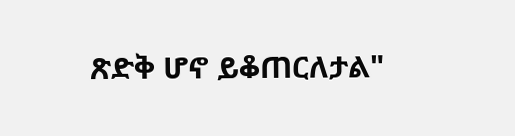ጽድቅ ሆኖ ይቆጠርለታል"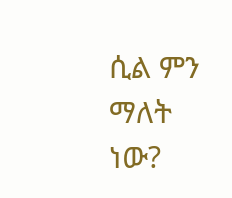ሲል ምን ማለት ነው?